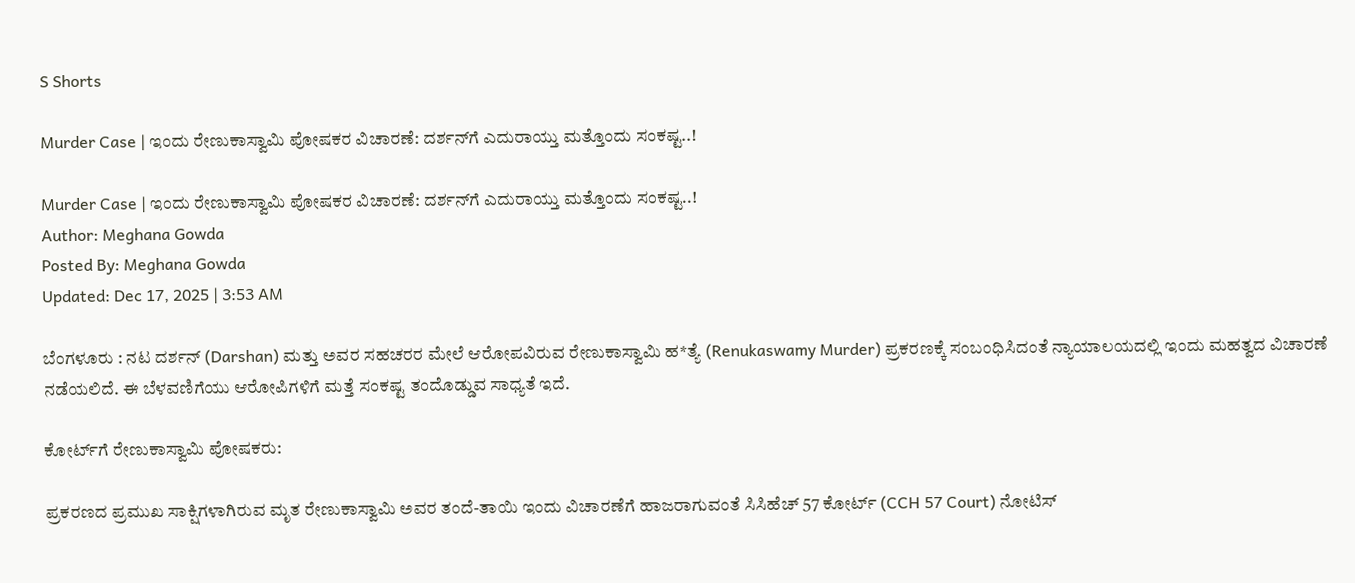S Shorts

Murder Case | ಇಂದು ರೇಣುಕಾಸ್ವಾಮಿ ಪೋಷಕರ ವಿಚಾರಣೆ: ದರ್ಶನ್‌ಗೆ ಎದುರಾಯ್ತು ಮತ್ತೊಂದು ಸಂಕಷ್ಟ..!

Murder Case | ಇಂದು ರೇಣುಕಾಸ್ವಾಮಿ ಪೋಷಕರ ವಿಚಾರಣೆ: ದರ್ಶನ್‌ಗೆ ಎದುರಾಯ್ತು ಮತ್ತೊಂದು ಸಂಕಷ್ಟ..!
Author: Meghana Gowda
Posted By: Meghana Gowda
Updated: Dec 17, 2025 | 3:53 AM

ಬೆಂಗಳೂರು : ನಟ ದರ್ಶನ್ (Darshan) ಮತ್ತು ಅವರ ಸಹಚರರ ಮೇಲೆ ಆರೋಪವಿರುವ ರೇಣುಕಾಸ್ವಾಮಿ ಹ*ತ್ಯೆ (Renukaswamy Murder) ಪ್ರಕರಣಕ್ಕೆ ಸಂಬಂಧಿಸಿದಂತೆ ನ್ಯಾಯಾಲಯದಲ್ಲಿ ಇಂದು ಮಹತ್ವದ ವಿಚಾರಣೆ ನಡೆಯಲಿದೆ. ಈ ಬೆಳವಣಿಗೆಯು ಆರೋಪಿಗಳಿಗೆ ಮತ್ತೆ ಸಂಕಷ್ಟ ತಂದೊಡ್ಡುವ ಸಾಧ್ಯತೆ ಇದೆ.

ಕೋರ್ಟ್‌ಗೆ ರೇಣುಕಾಸ್ವಾಮಿ ಪೋಷಕರು:

ಪ್ರಕರಣದ ಪ್ರಮುಖ ಸಾಕ್ಷಿಗಳಾಗಿರುವ ಮೃತ ರೇಣುಕಾಸ್ವಾಮಿ ಅವರ ತಂದೆ-ತಾಯಿ ಇಂದು ವಿಚಾರಣೆಗೆ ಹಾಜರಾಗುವಂತೆ ಸಿಸಿಹೆಚ್ 57 ಕೋರ್ಟ್ (CCH 57 Court) ನೋಟಿಸ್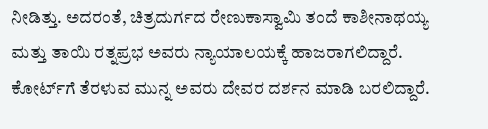ನೀಡಿತ್ತು. ಅದರಂತೆ, ಚಿತ್ರದುರ್ಗದ ರೇಣುಕಾಸ್ವಾಮಿ ತಂದೆ ಕಾಶೀನಾಥಯ್ಯ ಮತ್ತು ತಾಯಿ ರತ್ನಪ್ರಭ ಅವರು ನ್ಯಾಯಾಲಯಕ್ಕೆ ಹಾಜರಾಗಲಿದ್ದಾರೆ. ಕೋರ್ಟ್‌ಗೆ ತೆರಳುವ ಮುನ್ನ ಅವರು ದೇವರ ದರ್ಶನ ಮಾಡಿ ಬರಲಿದ್ದಾರೆ.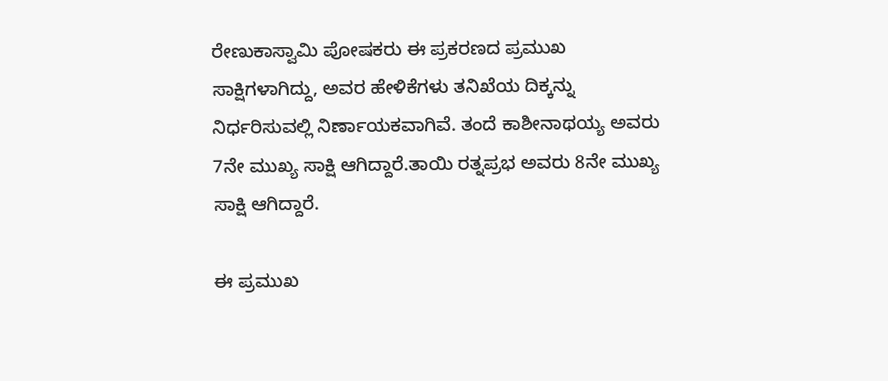ರೇಣುಕಾಸ್ವಾಮಿ ಪೋಷಕರು ಈ ಪ್ರಕರಣದ ಪ್ರಮುಖ ಸಾಕ್ಷಿಗಳಾಗಿದ್ದು, ಅವರ ಹೇಳಿಕೆಗಳು ತನಿಖೆಯ ದಿಕ್ಕನ್ನು ನಿರ್ಧರಿಸುವಲ್ಲಿ ನಿರ್ಣಾಯಕವಾಗಿವೆ. ತಂದೆ ಕಾಶೀನಾಥಯ್ಯ ಅವರು 7ನೇ ಮುಖ್ಯ ಸಾಕ್ಷಿ ಆಗಿದ್ದಾರೆ.ತಾಯಿ ರತ್ನಪ್ರಭ ಅವರು 8ನೇ ಮುಖ್ಯ ಸಾಕ್ಷಿ ಆಗಿದ್ದಾರೆ.

ಈ ಪ್ರಮುಖ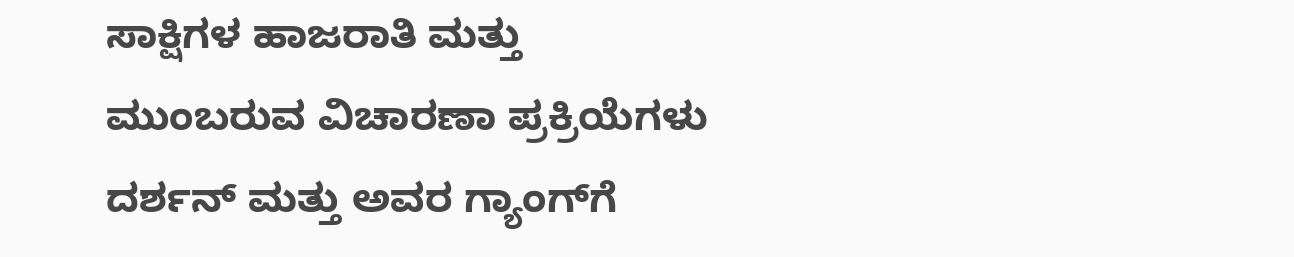ಸಾಕ್ಷಿಗಳ ಹಾಜರಾತಿ ಮತ್ತು ಮುಂಬರುವ ವಿಚಾರಣಾ ಪ್ರಕ್ರಿಯೆಗಳು ದರ್ಶನ್ ಮತ್ತು ಅವರ ಗ್ಯಾಂಗ್‌ಗೆ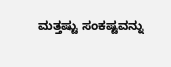ಮತ್ತಷ್ಟು ಸಂಕಷ್ಟವನ್ನು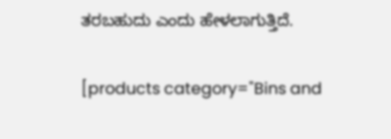ತರಬಹುದು ಎಂದು ಹೇಳಲಾಗುತ್ತಿದೆ.

[products category="Bins and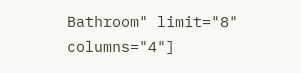Bathroom" limit="8" columns="4"]